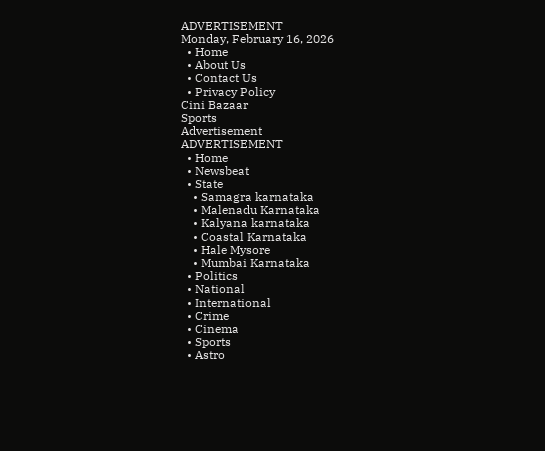ADVERTISEMENT
Monday, February 16, 2026
  • Home
  • About Us
  • Contact Us
  • Privacy Policy
Cini Bazaar
Sports
Advertisement
ADVERTISEMENT
  • Home
  • Newsbeat
  • State
    • Samagra karnataka
    • Malenadu Karnataka
    • Kalyana karnataka
    • Coastal Karnataka
    • Hale Mysore
    • Mumbai Karnataka
  • Politics
  • National
  • International
  • Crime
  • Cinema
  • Sports
  • Astro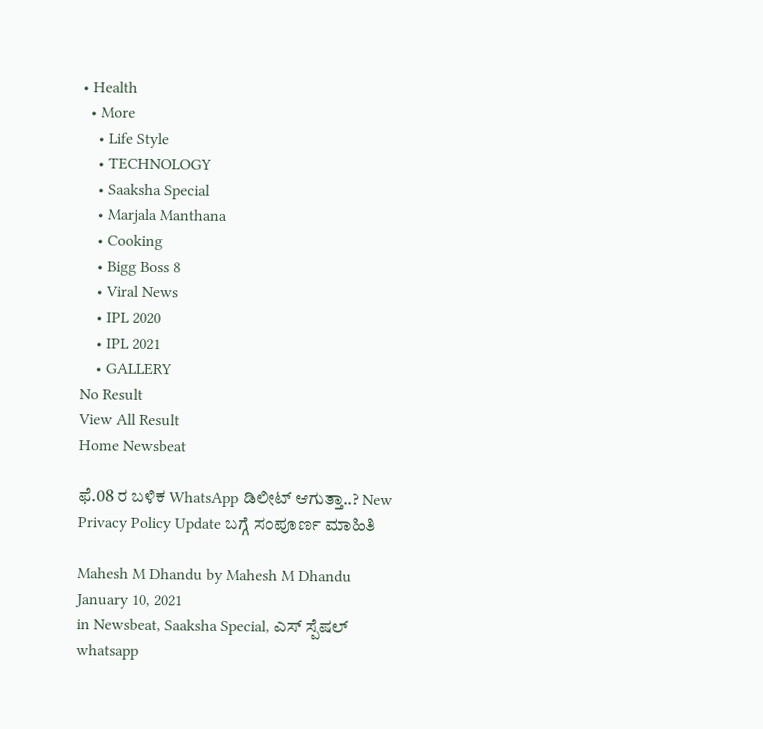• Health
  • More
    • Life Style
    • TECHNOLOGY
    • Saaksha Special
    • Marjala Manthana
    • Cooking
    • Bigg Boss 8
    • Viral News
    • IPL 2020
    • IPL 2021
    • GALLERY
No Result
View All Result
Home Newsbeat

ಫೆ.08 ರ ಬಳಿಕ WhatsApp ಡಿಲೀಟ್ ಆಗುತ್ತಾ..? New Privacy Policy Update ಬಗ್ಗೆ ಸಂಪೂರ್ಣ ಮಾಹಿತಿ

Mahesh M Dhandu by Mahesh M Dhandu
January 10, 2021
in Newsbeat, Saaksha Special, ಎಸ್ ಸ್ಪೆಷಲ್
whatsapp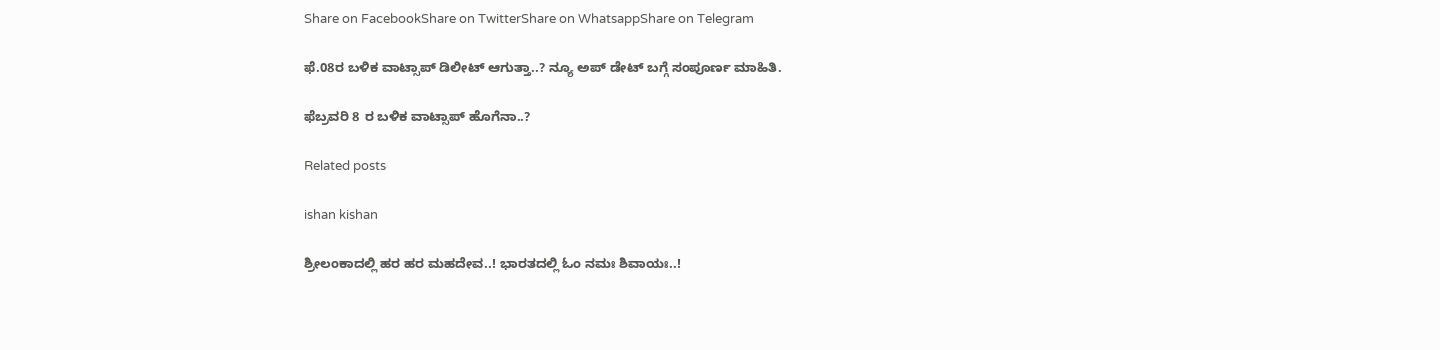Share on FacebookShare on TwitterShare on WhatsappShare on Telegram

ಫೆ.08ರ ಬಳಿಕ ವಾಟ್ಸಾಪ್ ಡಿಲೀಟ್ ಆಗುತ್ತಾ..? ನ್ಯೂ ಅಪ್ ಡೇಟ್ ಬಗ್ಗೆ ಸಂಪೂರ್ಣ ಮಾಹಿತಿ.

ಫೆಬ್ರವರಿ 8 ರ ಬಳಿಕ ವಾಟ್ಸಾಪ್ ಹೊಗೆನಾ..?

Related posts

ishan kishan

ಶ್ರೀಲಂಕಾದಲ್ಲಿ ಹರ ಹರ ಮಹದೇವ..! ಭಾರತದಲ್ಲಿ ಓಂ ನಮಃ ಶಿವಾಯಃ..!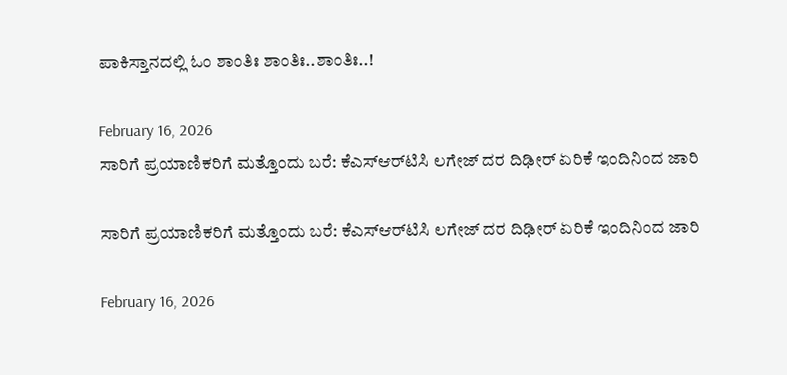ಪಾಕಿಸ್ತಾನದಲ್ಲಿ ಓಂ ಶಾಂತಿಃ ಶಾಂತಿಃ..ಶಾಂತಿಃ..!

February 16, 2026
ಸಾರಿಗೆ ಪ್ರಯಾಣಿಕರಿಗೆ ಮತ್ತೊಂದು ಬರೆ: ಕೆಎಸ್ಆರ್‌ಟಿಸಿ ಲಗೇಜ್ ದರ ದಿಢೀರ್ ಏರಿಕೆ ಇಂದಿನಿಂದ ಜಾರಿ

ಸಾರಿಗೆ ಪ್ರಯಾಣಿಕರಿಗೆ ಮತ್ತೊಂದು ಬರೆ: ಕೆಎಸ್ಆರ್‌ಟಿಸಿ ಲಗೇಜ್ ದರ ದಿಢೀರ್ ಏರಿಕೆ ಇಂದಿನಿಂದ ಜಾರಿ

February 16, 2026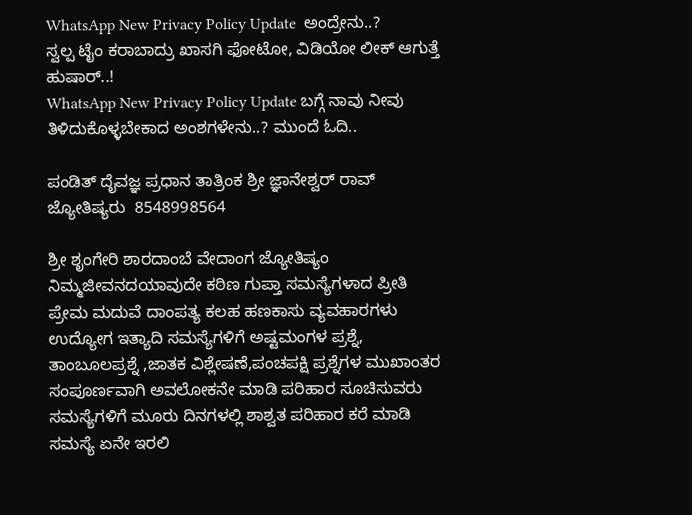WhatsApp New Privacy Policy Update  ಅಂದ್ರೇನು..?
ಸ್ವಲ್ಪ ಟೈಂ ಕರಾಬಾದ್ರು ಖಾಸಗಿ ಫೋಟೋ, ವಿಡಿಯೋ ಲೀಕ್ ಆಗುತ್ತೆ ಹುಷಾರ್..!
WhatsApp New Privacy Policy Update ಬಗ್ಗೆ ನಾವು ನೀವು ತಿಳಿದುಕೊಳ್ಳಬೇಕಾದ ಅಂಶಗಳೇನು..? ಮುಂದೆ ಓದಿ..

ಪಂಡಿತ್ ದೈವಜ್ಞ ಪ್ರಧಾನ ತಾತ್ರಿಂಕ ಶ್ರೀ ಜ್ಞಾನೇಶ್ವರ್ ರಾವ್ ಜ್ಯೋತಿಷ್ಯರು  8548998564

ಶ್ರೀ ಶೃಂಗೇರಿ ಶಾರದಾಂಬೆ ವೇದಾಂಗ ಜ್ಯೋತಿಷ್ಯಂ ನಿಮ್ಮಜೀವನದಯಾವುದೇ ಕಠಿಣ ಗುಪ್ತಾ ಸಮಸ್ಯೆಗಳಾದ ಪ್ರೀತಿ ಪ್ರೇಮ ಮದುವೆ ದಾಂಪತ್ಯ ಕಲಹ ಹಣಕಾಸು ವ್ಯವಹಾರಗಳು ಉದ್ಯೋಗ ಇತ್ಯಾದಿ ಸಮಸ್ಯೆಗಳಿಗೆ ಅಷ್ಟಮಂಗಳ ಪ್ರಶ್ನೆ, ತಾಂಬೂಲಪ್ರಶ್ನೆ ,ಜಾತಕ ವಿಶ್ಲೇಷಣೆ,ಪಂಚಪಕ್ಷಿ ಪ್ರಶ್ನೆಗಳ ಮುಖಾಂತರ ಸಂಪೂರ್ಣವಾಗಿ ಅವಲೋಕನೇ ಮಾಡಿ ಪರಿಹಾರ ಸೂಚಿಸುವರು ಸಮಸ್ಯೆಗಳಿಗೆ ಮೂರು ದಿನಗಳಲ್ಲಿ ಶಾಶ್ವತ ಪರಿಹಾರ ಕರೆ ಮಾಡಿ ಸಮಸ್ಯೆ ಏನೇ ಇರಲಿ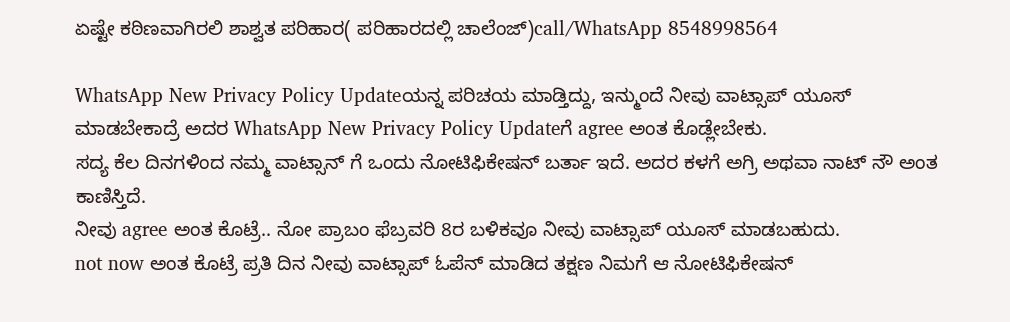ಏಷ್ಟೇ ಕಠಿಣವಾಗಿರಲಿ ಶಾಶ್ವತ ಪರಿಹಾರ( ಪರಿಹಾರದಲ್ಲಿ ಚಾಲೆಂಜ್)call/WhatsApp 8548998564

WhatsApp New Privacy Policy Updateಯನ್ನ ಪರಿಚಯ ಮಾಡ್ತಿದ್ದು, ಇನ್ಮುಂದೆ ನೀವು ವಾಟ್ಸಾಪ್ ಯೂಸ್ ಮಾಡಬೇಕಾದ್ರೆ ಅದರ WhatsApp New Privacy Policy Updateಗೆ agree ಅಂತ ಕೊಡ್ಲೇಬೇಕು.
ಸದ್ಯ ಕೆಲ ದಿನಗಳಿಂದ ನಮ್ಮ ವಾಟ್ಸಾನ್ ಗೆ ಒಂದು ನೋಟಿಫಿಕೇಷನ್ ಬರ್ತಾ ಇದೆ. ಅದರ ಕಳಗೆ ಅಗ್ರಿ ಅಥವಾ ನಾಟ್ ನೌ ಅಂತ ಕಾಣಿಸ್ತಿದೆ.
ನೀವು agree ಅಂತ ಕೊಟ್ರೆ.. ನೋ ಪ್ರಾಬಂ ಫೆಬ್ರವರಿ 8ರ ಬಳಿಕವೂ ನೀವು ವಾಟ್ಸಾಪ್ ಯೂಸ್ ಮಾಡಬಹುದು.
not now ಅಂತ ಕೊಟ್ರೆ ಪ್ರತಿ ದಿನ ನೀವು ವಾಟ್ಸಾಪ್ ಓಪೆನ್ ಮಾಡಿದ ತಕ್ಷಣ ನಿಮಗೆ ಆ ನೋಟಿಫಿಕೇಷನ್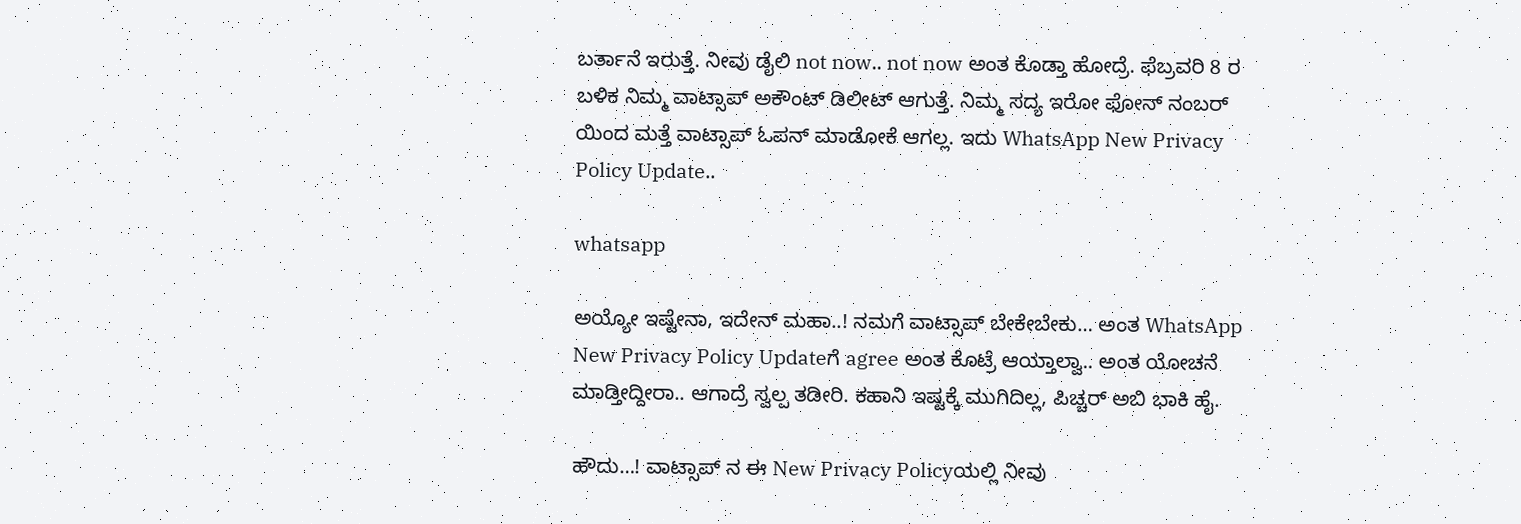ಬರ್ತಾನೆ ಇರುತ್ತೆ. ನೀವು ಡೈಲಿ not now.. not now ಅಂತ ಕೊಡ್ತಾ ಹೋದ್ರೆ. ಫೆಬ್ರವರಿ 8 ರ ಬಳಿಕ ನಿಮ್ಮ ವಾಟ್ಸಾಪ್ ಅಕೌಂಟ್ ಡಿಲೀಟ್ ಆಗುತ್ತೆ. ನಿಮ್ಮ ಸದ್ಯ ಇರೋ ಫೋನ್ ನಂಬರ್ ಯಿಂದ ಮತ್ತೆ ವಾಟ್ಸಾಪ್ ಓಪನ್ ಮಾಡೋಕೆ ಆಗಲ್ಲ. ಇದು WhatsApp New Privacy Policy Update..

whatsapp

ಅಯ್ಯೋ ಇಷ್ಟೇನಾ, ಇದೇನ್ ಮಹಾ..! ನಮಗೆ ವಾಟ್ಸಾಪ್ ಬೇಕೇಬೇಕು… ಅಂತ WhatsApp New Privacy Policy Updateಗೆ agree ಅಂತ ಕೊಟ್ರೆ ಆಯ್ತಾಲ್ವಾ.. ಅಂತ ಯೋಚನೆ ಮಾಡ್ತೀದ್ದೀರಾ.. ಆಗಾದ್ರೆ ಸ್ವಲ್ಪ ತಡೀರಿ. ಕಹಾನಿ ಇಷ್ಟಕ್ಕೆ ಮುಗಿದಿಲ್ಲ, ಪಿಚ್ಚರ್ ಅಬಿ ಭಾಕಿ ಹೈ.

ಹೌದು…! ವಾಟ್ಸಾಪ್ ನ ಈ New Privacy Policyಯಲ್ಲಿ ನೀವು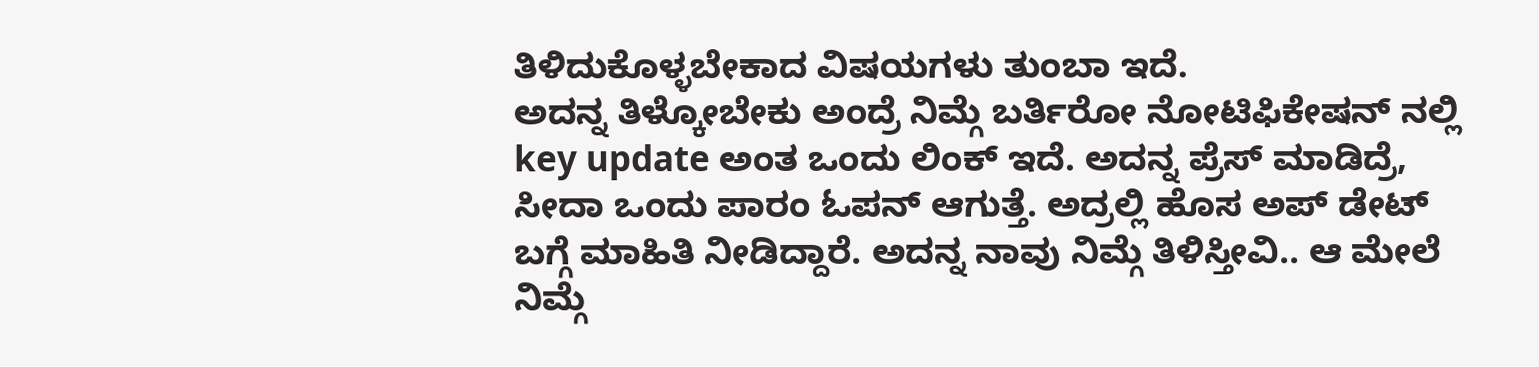ತಿಳಿದುಕೊಳ್ಳಬೇಕಾದ ವಿಷಯಗಳು ತುಂಬಾ ಇದೆ.
ಅದನ್ನ ತಿಳ್ಕೋಬೇಕು ಅಂದ್ರೆ ನಿಮ್ಗೆ ಬರ್ತಿರೋ ನೋಟಿಫಿಕೇಷನ್ ನಲ್ಲಿ key update ಅಂತ ಒಂದು ಲಿಂಕ್ ಇದೆ. ಅದನ್ನ ಪ್ರೆಸ್ ಮಾಡಿದ್ರೆ, ಸೀದಾ ಒಂದು ಪಾರಂ ಓಪನ್ ಆಗುತ್ತೆ. ಅದ್ರಲ್ಲಿ ಹೊಸ ಅಪ್ ಡೇಟ್ ಬಗ್ಗೆ ಮಾಹಿತಿ ನೀಡಿದ್ದಾರೆ. ಅದನ್ನ ನಾವು ನಿಮ್ಗೆ ತಿಳಿಸ್ತೀವಿ.. ಆ ಮೇಲೆ ನಿಮ್ಗೆ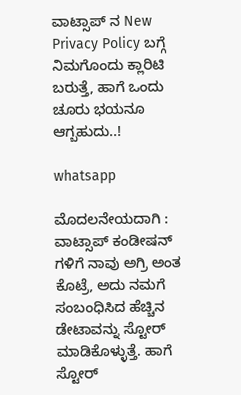ವಾಟ್ಸಾಪ್ ನ New Privacy Policy ಬಗ್ಗೆ ನಿಮಗೊಂದು ಕ್ಲಾರಿಟಿ ಬರುತ್ತೆ, ಹಾಗೆ ಒಂದು ಚೂರು ಭಯನೂ ಆಗ್ಬಹುದು..!

whatsapp

ಮೊದಲನೇಯದಾಗಿ : ವಾಟ್ಸಾಪ್ ಕಂಡೀಷನ್ ಗಳಿಗೆ ನಾವು ಅಗ್ರಿ ಅಂತ ಕೊಟ್ರೆ, ಅದು ನಮಗೆ ಸಂಬಂಧಿಸಿದ ಹೆಚ್ಚಿನ ಡೇಟಾವನ್ನು ಸ್ಟೋರ್ ಮಾಡಿಕೊಳ್ಳುತ್ತೆ. ಹಾಗೆ ಸ್ಟೋರ್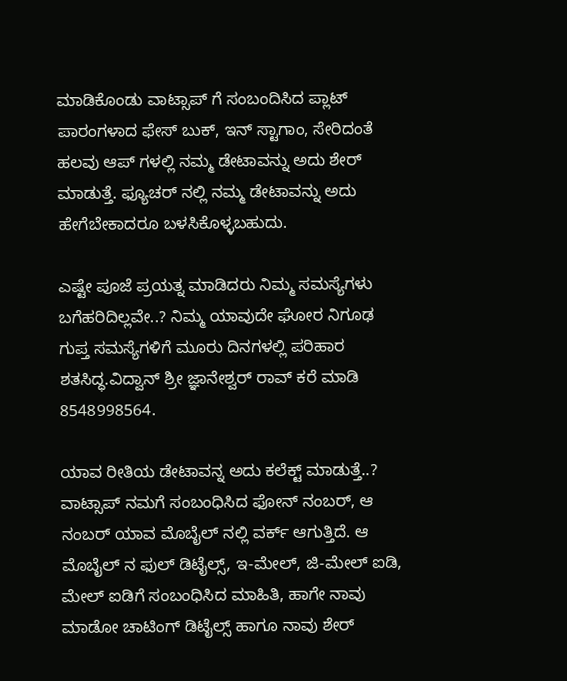ಮಾಡಿಕೊಂಡು ವಾಟ್ಸಾಪ್ ಗೆ ಸಂಬಂದಿಸಿದ ಪ್ಲಾಟ್ ಪಾರಂಗಳಾದ ಫೇಸ್ ಬುಕ್, ಇನ್ ಸ್ಟಾಗಾಂ, ಸೇರಿದಂತೆ ಹಲವು ಆಪ್ ಗಳಲ್ಲಿ ನಮ್ಮ ಡೇಟಾವನ್ನು ಅದು ಶೇರ್ ಮಾಡುತ್ತೆ. ಫ್ಯೂಚರ್ ನಲ್ಲಿ ನಮ್ಮ ಡೇಟಾವನ್ನು ಅದು ಹೇಗೆಬೇಕಾದರೂ ಬಳಸಿಕೊಳ್ಳಬಹುದು.

ಎಷ್ಟೇ ಪೂಜೆ ಪ್ರಯತ್ನ ಮಾಡಿದರು ನಿಮ್ಮ ಸಮಸ್ಯೆಗಳು ಬಗೆಹರಿದಿಲ್ಲವೇ..? ನಿಮ್ಮ ಯಾವುದೇ ಘೋರ ನಿಗೂಢ ಗುಪ್ತ ಸಮಸ್ಯೆಗಳಿಗೆ ಮೂರು ದಿನಗಳಲ್ಲಿ ಪರಿಹಾರ ಶತಸಿದ್ಧ.ವಿದ್ವಾನ್ ಶ್ರೀ ಜ್ಞಾನೇಶ್ವರ್ ರಾವ್ ಕರೆ ಮಾಡಿ 8548998564.

ಯಾವ ರೀತಿಯ ಡೇಟಾವನ್ನ ಅದು ಕಲೆಕ್ಟ್ ಮಾಡುತ್ತೆ..?
ವಾಟ್ಸಾಪ್ ನಮಗೆ ಸಂಬಂಧಿಸಿದ ಫೋನ್ ನಂಬರ್, ಆ ನಂಬರ್ ಯಾವ ಮೊಬೈಲ್ ನಲ್ಲಿ ವರ್ಕ್ ಆಗುತ್ತಿದೆ. ಆ ಮೊಬೈಲ್ ನ ಫುಲ್ ಡಿಟೈಲ್ಸ್, ಇ-ಮೇಲ್, ಜಿ-ಮೇಲ್ ಐಡಿ, ಮೇಲ್ ಐಡಿಗೆ ಸಂಬಂಧಿಸಿದ ಮಾಹಿತಿ, ಹಾಗೇ ನಾವು ಮಾಡೋ ಚಾಟಿಂಗ್ ಡಿಟೈಲ್ಸ್ ಹಾಗೂ ನಾವು ಶೇರ್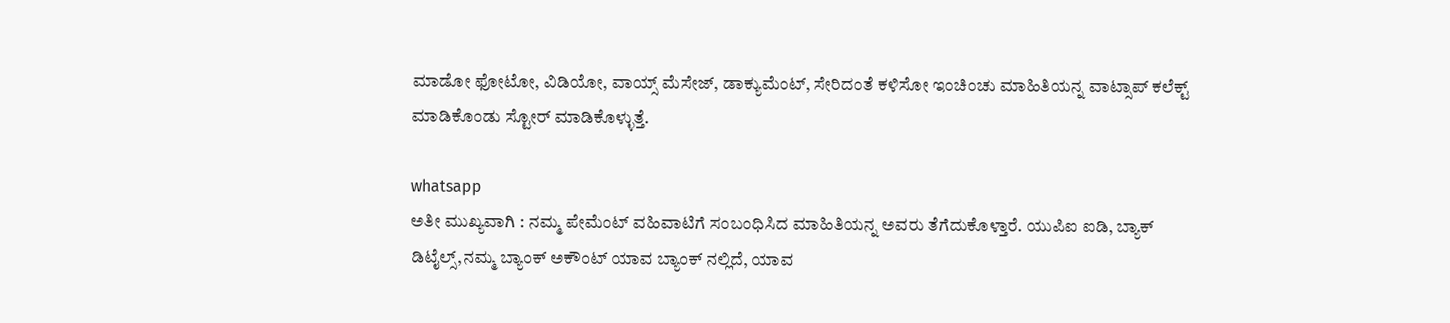ಮಾಡೋ ಫೋಟೋ, ವಿಡಿಯೋ, ವಾಯ್ಸ್ ಮೆಸೇಜ್, ಡಾಕ್ಯುಮೆಂಟ್, ಸೇರಿದಂತೆ ಕಳಿಸೋ ಇಂಚಿಂಚು ಮಾಹಿತಿಯನ್ನ ವಾಟ್ಸಾಪ್ ಕಲೆಕ್ಟ್ ಮಾಡಿಕೊಂಡು ಸ್ಟೋರ್ ಮಾಡಿಕೊಳ್ಳುತ್ತೆ.

whatsapp
ಅತೀ ಮುಖ್ಯವಾಗಿ : ನಮ್ಮ ಪೇಮೆಂಟ್ ವಹಿವಾಟಿಗೆ ಸಂಬಂಧಿಸಿದ ಮಾಹಿತಿಯನ್ನ ಅವರು ತೆಗೆದುಕೊಳ್ತಾರೆ. ಯುಪಿಐ ಐಡಿ, ಬ್ಯಾಕ್ ಡಿಟೈಲ್ಸ್,ನಮ್ಮ ಬ್ಯಾಂಕ್ ಅಕೌಂಟ್ ಯಾವ ಬ್ಯಾಂಕ್ ನಲ್ಲಿದೆ, ಯಾವ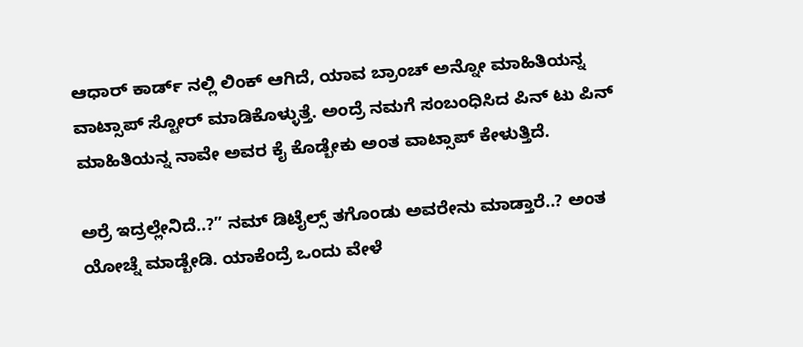ಆಧಾರ್ ಕಾರ್ಡ್ ನಲ್ಲಿ ಲಿಂಕ್ ಆಗಿದೆ, ಯಾವ ಬ್ರಾಂಚ್ ಅನ್ನೋ ಮಾಹಿತಿಯನ್ನ ವಾಟ್ಸಾಪ್ ಸ್ಟೋರ್ ಮಾಡಿಕೊಳ್ಳುತ್ತೆ. ಅಂದ್ರೆ ನಮಗೆ ಸಂಬಂಧಿಸಿದ ಪಿನ್ ಟು ಪಿನ್ ಮಾಹಿತಿಯನ್ನ ನಾವೇ ಅವರ ಕೈ ಕೊಡ್ಬೇಕು ಅಂತ ವಾಟ್ಸಾಪ್ ಕೇಳುತ್ತಿದೆ.

ಅರ್ರೆ ಇದ್ರಲ್ಲೇನಿದೆ..?” ನಮ್ ಡಿಟೈಲ್ಸ್ ತಗೊಂಡು ಅವರೇನು ಮಾಡ್ತಾರೆ..? ಅಂತ ಯೋಚ್ನೆ ಮಾಡ್ಬೇಡಿ. ಯಾಕೆಂದ್ರೆ ಒಂದು ವೇಳೆ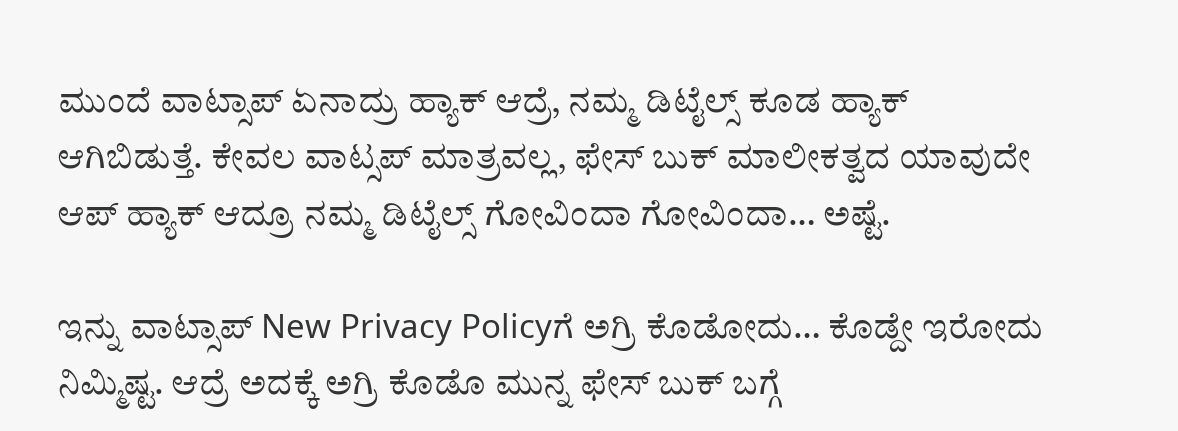ಮುಂದೆ ವಾಟ್ಸಾಪ್ ಏನಾದ್ರು ಹ್ಯಾಕ್ ಆದ್ರೆ, ನಮ್ಮ ಡಿಟೈಲ್ಸ್ ಕೂಡ ಹ್ಯಾಕ್ ಆಗಿಬಿಡುತ್ತೆ. ಕೇವಲ ವಾಟ್ಸಪ್ ಮಾತ್ರವಲ್ಲ, ಫೇಸ್ ಬುಕ್ ಮಾಲೀಕತ್ವದ ಯಾವುದೇ ಆಪ್ ಹ್ಯಾಕ್ ಆದ್ರೂ ನಮ್ಮ ಡಿಟೈಲ್ಸ್ ಗೋವಿಂದಾ ಗೋವಿಂದಾ… ಅಷ್ಟೆ.

ಇನ್ನು ವಾಟ್ಸಾಪ್ New Privacy Policyಗೆ ಅಗ್ರಿ ಕೊಡೋದು… ಕೊಡ್ದೇ ಇರೋದು ನಿಮ್ಮಿಷ್ಟ. ಆದ್ರೆ ಅದಕ್ಕೆ ಅಗ್ರಿ ಕೊಡೊ ಮುನ್ನ ಫೇಸ್ ಬುಕ್ ಬಗ್ಗೆ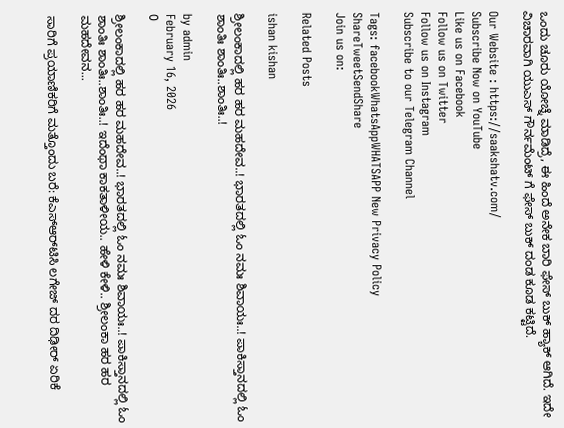ಒಂದು ಚೂರು ಯೋಚ್ನೆ ಮಾಡಿದ್ರೆ, ಈ ಹಿಂದೆ ಅನೇಕ ಬಾರಿ ಫೇಸ್ ಬುಕ್ ಹ್ಯಾಕ್ ಆಗಿದೆ. ಇದೇ ವಿಚಾರವಾಗಿ ಯುಎಸ್ ಗೌರ್ನಮೆಂಟ್ ಗೆ ಫೇಸ್ ಬುಕ್ ದಂಡ ಕೂಡ ಕಟ್ಟಿದೆ.

Our Website : https://saakshatv.com/
Subscribe Now on YouTube
Like us on Facebook
Follow us on Twitter
Follow us on Instagram
Subscribe to our Telegram Channel

Tags: facebookWhatsAppWHATSAPP New Privacy Policy
ShareTweetSendShare
Join us on:

Related Posts

ishan kishan

ಶ್ರೀಲಂಕಾದಲ್ಲಿ ಹರ ಹರ ಮಹದೇವ..! ಭಾರತದಲ್ಲಿ ಓಂ ನಮಃ ಶಿವಾಯಃ..! ಪಾಕಿಸ್ತಾನದಲ್ಲಿ ಓಂ ಶಾಂತಿಃ ಶಾಂತಿಃ..ಶಾಂತಿಃ..!

by admin
February 16, 2026
0

ಶ್ರೀಲಂಕಾದಲ್ಲಿ ಹರ ಹರ ಮಹದೇವ..! ಭಾರತದಲ್ಲಿ ಓಂ ನಮಃ ಶಿವಾಯಃ..! ಪಾಕಿಸ್ತಾನದಲ್ಲಿ ಓಂ ಶಾಂತಿಃ ಶಾಂತಿಃ..ಶಾಂತಿಃ..! ಇದೆಂಥಾ ಕಾಕತಾಳೀಯ.. ಹೇಳಿ ಕೇಳಿ.. ಶ್ರೀಲಂಕಾ ಹರ ಹರ ಮಹದೇವನ...

ಸಾರಿಗೆ ಪ್ರಯಾಣಿಕರಿಗೆ ಮತ್ತೊಂದು ಬರೆ: ಕೆಎಸ್ಆರ್‌ಟಿಸಿ ಲಗೇಜ್ ದರ ದಿಢೀರ್ ಏರಿಕೆ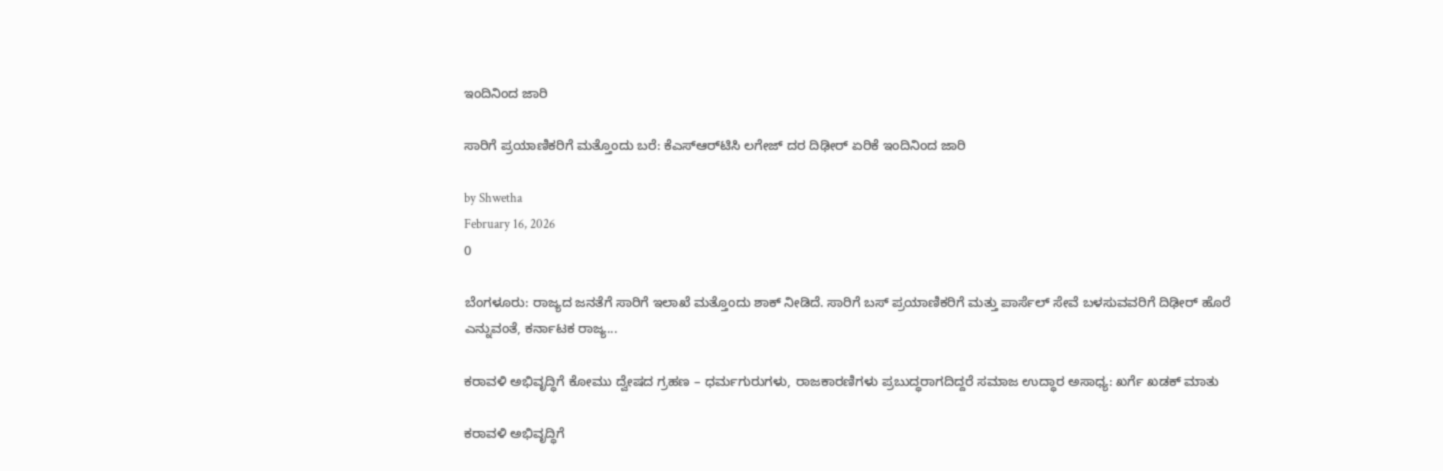ಇಂದಿನಿಂದ ಜಾರಿ

ಸಾರಿಗೆ ಪ್ರಯಾಣಿಕರಿಗೆ ಮತ್ತೊಂದು ಬರೆ: ಕೆಎಸ್ಆರ್‌ಟಿಸಿ ಲಗೇಜ್ ದರ ದಿಢೀರ್ ಏರಿಕೆ ಇಂದಿನಿಂದ ಜಾರಿ

by Shwetha
February 16, 2026
0

ಬೆಂಗಳೂರು: ರಾಜ್ಯದ ಜನತೆಗೆ ಸಾರಿಗೆ ಇಲಾಖೆ ಮತ್ತೊಂದು ಶಾಕ್ ನೀಡಿದೆ. ಸಾರಿಗೆ ಬಸ್ ಪ್ರಯಾಣಿಕರಿಗೆ ಮತ್ತು ಪಾರ್ಸೆಲ್ ಸೇವೆ ಬಳಸುವವರಿಗೆ ದಿಢೀರ್ ಹೊರೆ ಎನ್ನುವಂತೆ, ಕರ್ನಾಟಕ ರಾಜ್ಯ...

ಕರಾವಳಿ ಅಭಿವೃದ್ಧಿಗೆ ಕೋಮು ದ್ವೇಷದ ಗ್ರಹಣ – ಧರ್ಮಗುರುಗಳು, ರಾಜಕಾರಣಿಗಳು ಪ್ರಬುದ್ಧರಾಗದಿದ್ದರೆ ಸಮಾಜ ಉದ್ಧಾರ ಅಸಾಧ್ಯ: ಖರ್ಗೆ ಖಡಕ್ ಮಾತು

ಕರಾವಳಿ ಅಭಿವೃದ್ಧಿಗೆ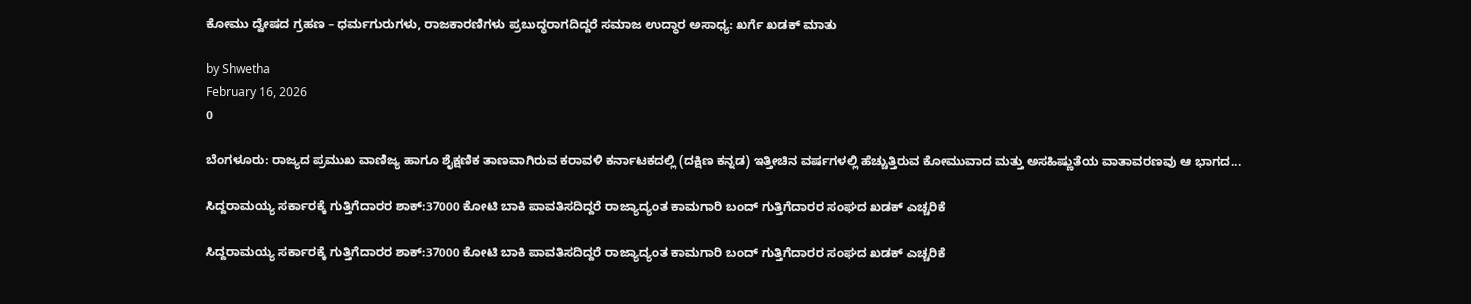ಕೋಮು ದ್ವೇಷದ ಗ್ರಹಣ – ಧರ್ಮಗುರುಗಳು, ರಾಜಕಾರಣಿಗಳು ಪ್ರಬುದ್ಧರಾಗದಿದ್ದರೆ ಸಮಾಜ ಉದ್ಧಾರ ಅಸಾಧ್ಯ: ಖರ್ಗೆ ಖಡಕ್ ಮಾತು

by Shwetha
February 16, 2026
0

ಬೆಂಗಳೂರು: ರಾಜ್ಯದ ಪ್ರಮುಖ ವಾಣಿಜ್ಯ ಹಾಗೂ ಶೈಕ್ಷಣಿಕ ತಾಣವಾಗಿರುವ ಕರಾವಳಿ ಕರ್ನಾಟಕದಲ್ಲಿ (ದಕ್ಷಿಣ ಕನ್ನಡ) ಇತ್ತೀಚಿನ ವರ್ಷಗಳಲ್ಲಿ ಹೆಚ್ಚುತ್ತಿರುವ ಕೋಮುವಾದ ಮತ್ತು ಅಸಹಿಷ್ಣುತೆಯ ವಾತಾವರಣವು ಆ ಭಾಗದ...

ಸಿದ್ದರಾಮಯ್ಯ ಸರ್ಕಾರಕ್ಕೆ ಗುತ್ತಿಗೆದಾರರ ಶಾಕ್:37000 ಕೋಟಿ ಬಾಕಿ ಪಾವತಿಸದಿದ್ದರೆ ರಾಜ್ಯಾದ್ಯಂತ ಕಾಮಗಾರಿ ಬಂದ್ ಗುತ್ತಿಗೆದಾರರ ಸಂಘದ ಖಡಕ್ ಎಚ್ಚರಿಕೆ

ಸಿದ್ದರಾಮಯ್ಯ ಸರ್ಕಾರಕ್ಕೆ ಗುತ್ತಿಗೆದಾರರ ಶಾಕ್:37000 ಕೋಟಿ ಬಾಕಿ ಪಾವತಿಸದಿದ್ದರೆ ರಾಜ್ಯಾದ್ಯಂತ ಕಾಮಗಾರಿ ಬಂದ್ ಗುತ್ತಿಗೆದಾರರ ಸಂಘದ ಖಡಕ್ ಎಚ್ಚರಿಕೆ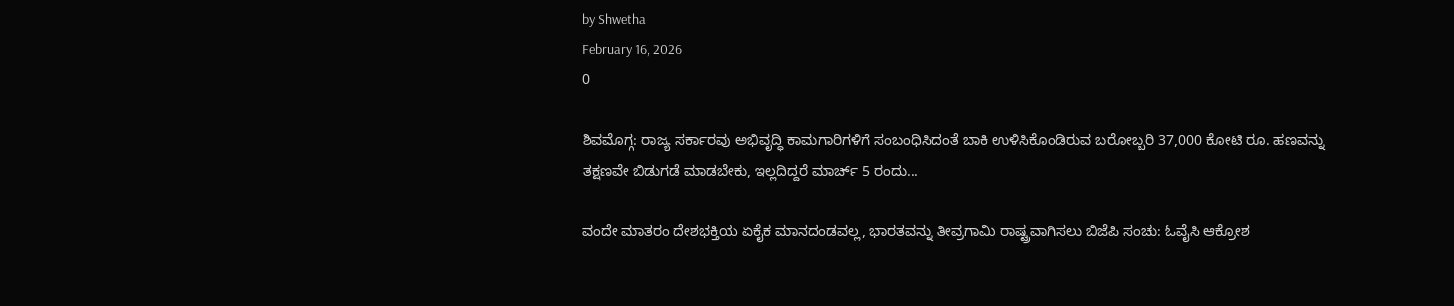by Shwetha
February 16, 2026
0

ಶಿವಮೊಗ್ಗ: ರಾಜ್ಯ ಸರ್ಕಾರವು ಅಭಿವೃದ್ಧಿ ಕಾಮಗಾರಿಗಳಿಗೆ ಸಂಬಂಧಿಸಿದಂತೆ ಬಾಕಿ ಉಳಿಸಿಕೊಂಡಿರುವ ಬರೋಬ್ಬರಿ 37,000 ಕೋಟಿ ರೂ. ಹಣವನ್ನು ತಕ್ಷಣವೇ ಬಿಡುಗಡೆ ಮಾಡಬೇಕು, ಇಲ್ಲದಿದ್ದರೆ ಮಾರ್ಚ್ 5 ರಂದು...

ವಂದೇ ಮಾತರಂ ದೇಶಭಕ್ತಿಯ ಏಕೈಕ ಮಾನದಂಡವಲ್ಲ, ಭಾರತವನ್ನು ತೀವ್ರಗಾಮಿ ರಾಷ್ಟ್ರವಾಗಿಸಲು ಬಿಜೆಪಿ ಸಂಚು: ಓವೈಸಿ ಆಕ್ರೋಶ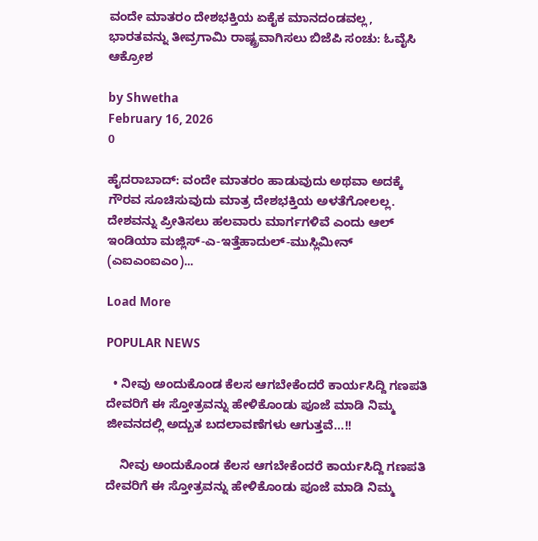ವಂದೇ ಮಾತರಂ ದೇಶಭಕ್ತಿಯ ಏಕೈಕ ಮಾನದಂಡವಲ್ಲ, ಭಾರತವನ್ನು ತೀವ್ರಗಾಮಿ ರಾಷ್ಟ್ರವಾಗಿಸಲು ಬಿಜೆಪಿ ಸಂಚು: ಓವೈಸಿ ಆಕ್ರೋಶ

by Shwetha
February 16, 2026
0

ಹೈದರಾಬಾದ್: ವಂದೇ ಮಾತರಂ ಹಾಡುವುದು ಅಥವಾ ಅದಕ್ಕೆ ಗೌರವ ಸೂಚಿಸುವುದು ಮಾತ್ರ ದೇಶಭಕ್ತಿಯ ಅಳತೆಗೋಲಲ್ಲ. ದೇಶವನ್ನು ಪ್ರೀತಿಸಲು ಹಲವಾರು ಮಾರ್ಗಗಳಿವೆ ಎಂದು ಆಲ್ ಇಂಡಿಯಾ ಮಜ್ಲಿಸ್-ಎ-ಇತ್ತೆಹಾದುಲ್-ಮುಸ್ಲಿಮೀನ್ (ಎಐಎಂಐಎಂ)...

Load More

POPULAR NEWS

  • ನೀವು ಅಂದುಕೊಂಡ ಕೆಲಸ ಆಗಬೇಕೆಂದರೆ ಕಾರ್ಯಸಿದ್ದಿ ಗಣಪತಿ ದೇವರಿಗೆ ಈ ಸ್ತೋತ್ರವನ್ನು ಹೇಳಿಕೊಂಡು ಪೂಜೆ ಮಾಡಿ ನಿಮ್ಮ ಜೀವನದಲ್ಲಿ ಅದ್ಬುತ ಬದಲಾವಣೆಗಳು ಆಗುತ್ತವೆ…!!

    ನೀವು ಅಂದುಕೊಂಡ ಕೆಲಸ ಆಗಬೇಕೆಂದರೆ ಕಾರ್ಯಸಿದ್ದಿ ಗಣಪತಿ ದೇವರಿಗೆ ಈ ಸ್ತೋತ್ರವನ್ನು ಹೇಳಿಕೊಂಡು ಪೂಜೆ ಮಾಡಿ ನಿಮ್ಮ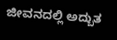ಜೀವನದಲ್ಲಿ ಅದ್ಬುತ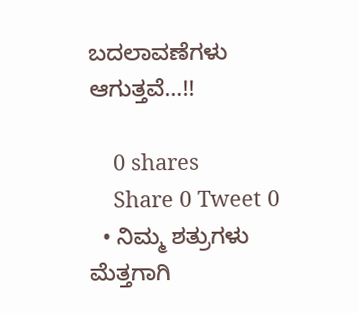ಬದಲಾವಣೆಗಳು ಆಗುತ್ತವೆ…!!

    0 shares
    Share 0 Tweet 0
  • ನಿಮ್ಮ ಶತ್ರುಗಳು ಮೆತ್ತಗಾಗಿ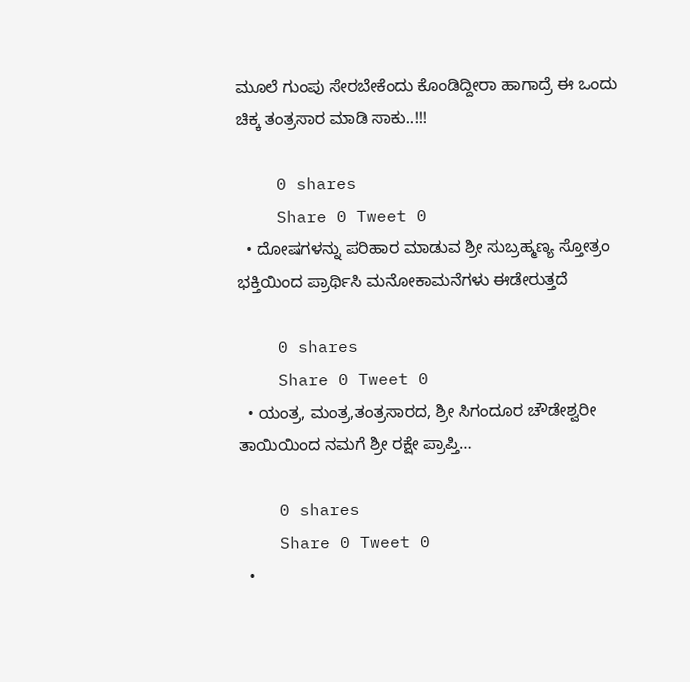ಮೂಲೆ ಗುಂಪು ಸೇರಬೇಕೆಂದು ಕೊಂಡಿದ್ದೀರಾ ಹಾಗಾದ್ರೆ ಈ ಒಂದು ಚಿಕ್ಕ ತಂತ್ರಸಾರ ಮಾಡಿ ಸಾಕು..!!!

    0 shares
    Share 0 Tweet 0
  • ದೋಷಗಳನ್ನು ಪರಿಹಾರ ಮಾಡುವ ಶ್ರೀ ಸುಬ್ರಹ್ಮಣ್ಯ ಸ್ತೋತ್ರಂ ಭಕ್ತಿಯಿಂದ ಪ್ರಾರ್ಥಿಸಿ ಮನೋಕಾಮನೆಗಳು ಈಡೇರುತ್ತದೆ

    0 shares
    Share 0 Tweet 0
  • ಯಂತ್ರ, ಮಂತ್ರ,ತಂತ್ರಸಾರದ, ಶ್ರೀ ಸಿಗಂದೂರ ಚೌಡೇಶ್ವರೀ ತಾಯಿಯಿಂದ ನಮಗೆ ಶ್ರೀ ರಕ್ಷೇ ಪ್ರಾಪ್ತಿ…

    0 shares
    Share 0 Tweet 0
  •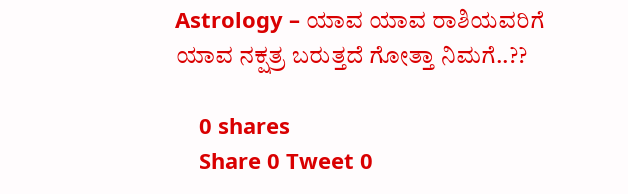Astrology – ಯಾವ ಯಾವ ರಾಶಿಯವರಿಗೆ ಯಾವ ನಕ್ಷತ್ರ ಬರುತ್ತದೆ ಗೋತ್ತಾ ನಿಮಗೆ..??

    0 shares
    Share 0 Tweet 0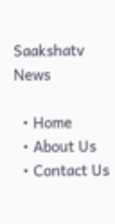Saakshatv News

  • Home
  • About Us
  • Contact Us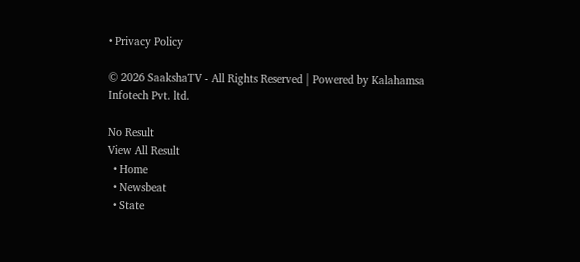• Privacy Policy

© 2026 SaakshaTV - All Rights Reserved | Powered by Kalahamsa Infotech Pvt. ltd.

No Result
View All Result
  • Home
  • Newsbeat
  • State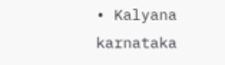• Kalyana karnataka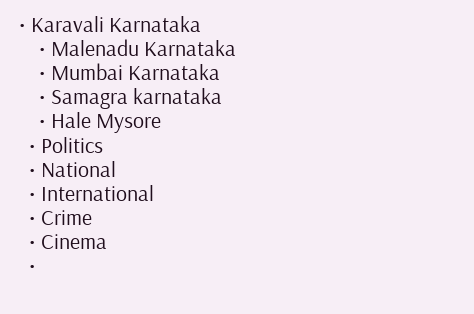• Karavali Karnataka
    • Malenadu Karnataka
    • Mumbai Karnataka
    • Samagra karnataka
    • Hale Mysore
  • Politics
  • National
  • International
  • Crime
  • Cinema
  •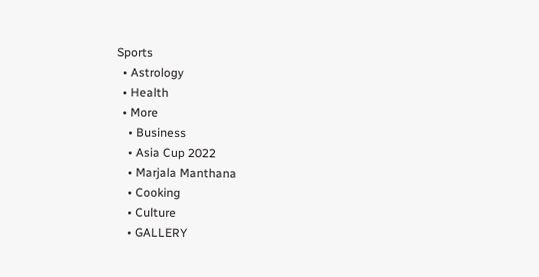Sports
  • Astrology
  • Health
  • More
    • Business
    • Asia Cup 2022
    • Marjala Manthana
    • Cooking
    • Culture
    • GALLERY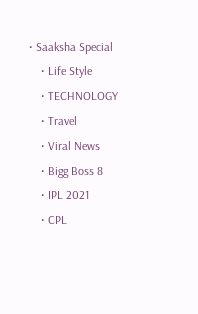• Saaksha Special
    • Life Style
    • TECHNOLOGY
    • Travel
    • Viral News
    • Bigg Boss 8
    • IPL 2021
    • CPL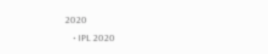2020
    • IPL 2020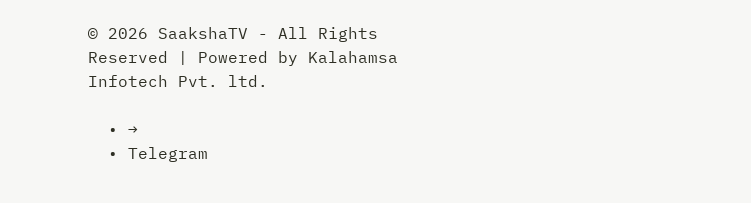© 2026 SaakshaTV - All Rights Reserved | Powered by Kalahamsa Infotech Pvt. ltd.

  • →
  • Telegram